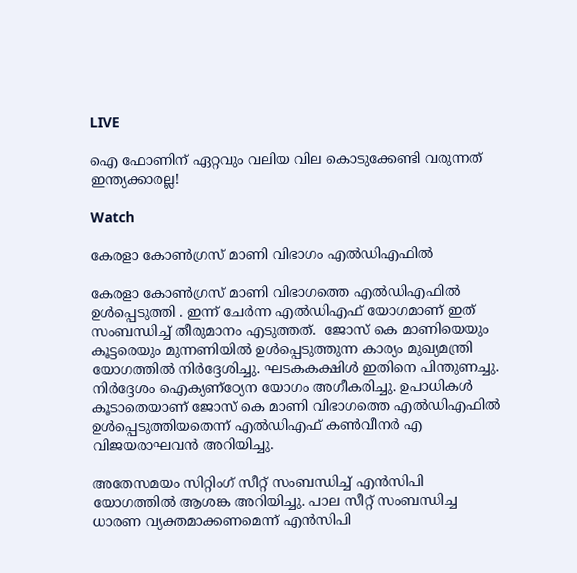LIVE

ഐ ഫോണിന് ഏറ്റവും വലിയ വില കൊടുക്കേണ്ടി വരുന്നത് ഇന്ത്യക്കാരല്ല!

Watch

കേരളാ കോൺഗ്രസ് മാണി വിഭാഗം എൽഡിഎഫിൽ

കേരളാ കോൺഗ്രസ് മാണി വിഭാഗത്തെ എൽഡിഎഫിൽ ഉൾപ്പെടുത്തി . ഇന്ന് ചേർന്ന എൽഡിഎഫ് യോഗമാണ് ഇത് സംബന്ധിച്ച് തീരുമാനം എടുത്തത്.  ജോസ് കെ മാണിയെയും കൂട്ടരെയും മുന്നണിയിൽ ഉൾപ്പെടുത്തുന്ന കാര്യം മുഖ്യമന്ത്രി യോഗത്തിൽ നിർദ്ദേശിച്ചു. ഘടകകക്ഷിൾ ഇതിനെ പിന്തുണച്ചു. നിർദ്ദേശം ഐക്യണ്ഠ്യേന യോഗം അഗീകരിച്ചു. ഉപാധികൾ കൂടാതെയാണ് ജോസ് കെ മാണി വിഭാഗത്തെ എൽഡിഎഫിൽ ഉൾപ്പെടുത്തിയതെന്ന് എൽഡിഎഫ് കൺവീനർ എ വിജയരാഘവൻ അറിയിച്ചു.

അതേസമയം സിറ്റിംഗ് സീറ്റ് സംബന്ധിച്ച് എൻസിപി യോഗത്തിൽ ആശങ്ക അറിയിച്ചു. പാല സീറ്റ് സംബന്ധിച്ച ധാരണ വ്യക്തമാക്കണമെന്ന് എൻസിപി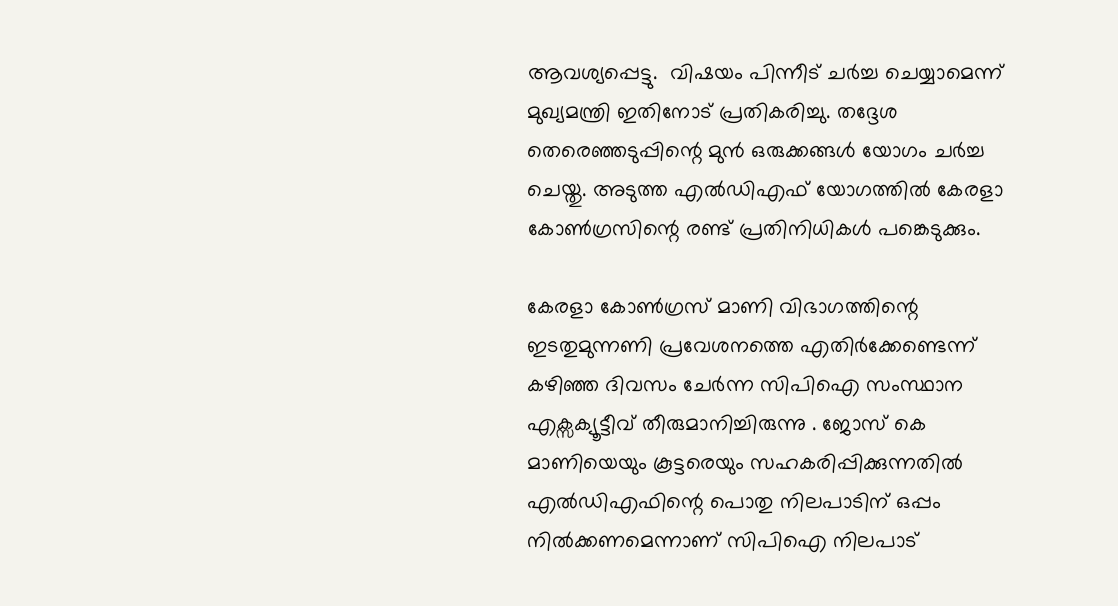ആവശ്യപ്പെട്ടു.  വിഷയം പിന്നീട് ചർച്ച ചെയ്യാമെന്ന് മുഖ്യമന്ത്രി ഇതിനോട് പ്രതികരിച്ചു. തദ്ദേശ തെര‍െഞ്ഞടുപ്പിന്റെ മുൻ ഒരുക്കങ്ങൾ യോഗം ചർച്ച ചെയ്തു. അടുത്ത എൽഡിഎഫ് യോഗത്തിൽ കേരളാ കോൺഗ്രസിന്റെ രണ്ട് പ്രതിനിധികൾ പങ്കെടുക്കും.

കേരളാ കോൺഗ്രസ് മാണി വിഭാഗത്തിന്റെ ഇടതുമുന്നണി പ്രവേശനത്തെ എതിർക്കേണ്ടെന്ന് കഴിഞ്ഞ ദിവസം ചേർന്ന സിപിഐ സംസ്ഥാന എക്സക്യൂട്ടീവ് തീരുമാനിച്ചിരുന്നു . ജോസ് കെ മാണിയെയും കൂട്ടരെയും സഹകരിപ്പിക്കുന്നതിൽ എൽഡിഎഫിന്റെ പൊതു നിലപാടിന് ഒപ്പം നിൽക്കണമെന്നാണ് സിപിഐ നിലപാട്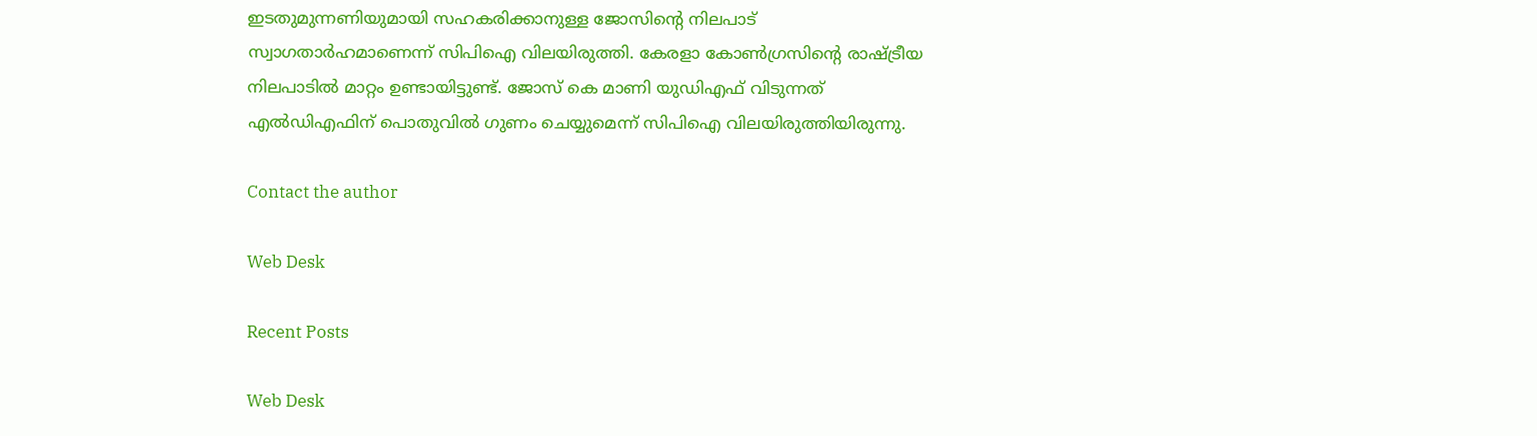ഇടതുമുന്നണിയുമായി സഹകരിക്കാനുള്ള ജോസിന്റെ നിലപാട് സ്വാഗതാർഹമാണെന്ന് സിപിഐ വിലയിരുത്തി. കേരളാ കോൺഗ്രസിന്റെ രാഷ്ട്രീയ നിലപാടിൽ മാറ്റം ഉണ്ടായിട്ടുണ്ട്. ജോസ് കെ മാണി യുഡിഎഫ് വിടുന്നത് എൽഡിഎഫിന് പൊതുവിൽ ഗുണം ചെയ്യുമെന്ന് സിപിഐ വിലയിരുത്തിയിരുന്നു.

Contact the author

Web Desk

Recent Posts

Web Desk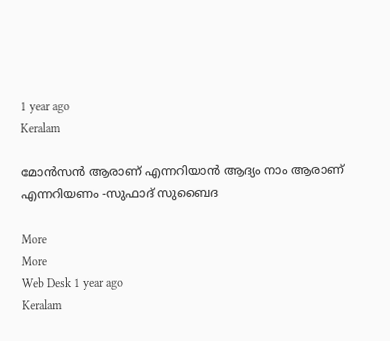1 year ago
Keralam

മോന്‍സന്‍ ആരാണ് എന്നറിയാന്‍ ആദ്യം നാം ആരാണ് എന്നറിയണം -സുഫാദ് സുബൈദ

More
More
Web Desk 1 year ago
Keralam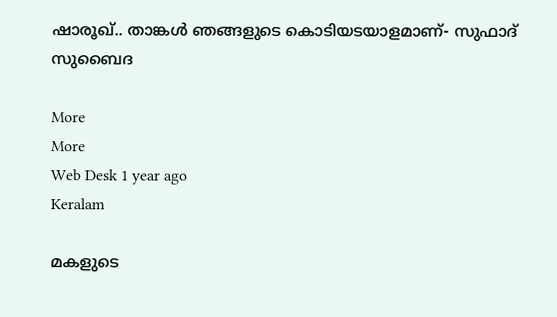ഷാരൂഖ്.. താങ്കള്‍ ഞങ്ങളുടെ കൊടിയടയാളമാണ്- സുഫാദ് സുബൈദ

More
More
Web Desk 1 year ago
Keralam

മകളുടെ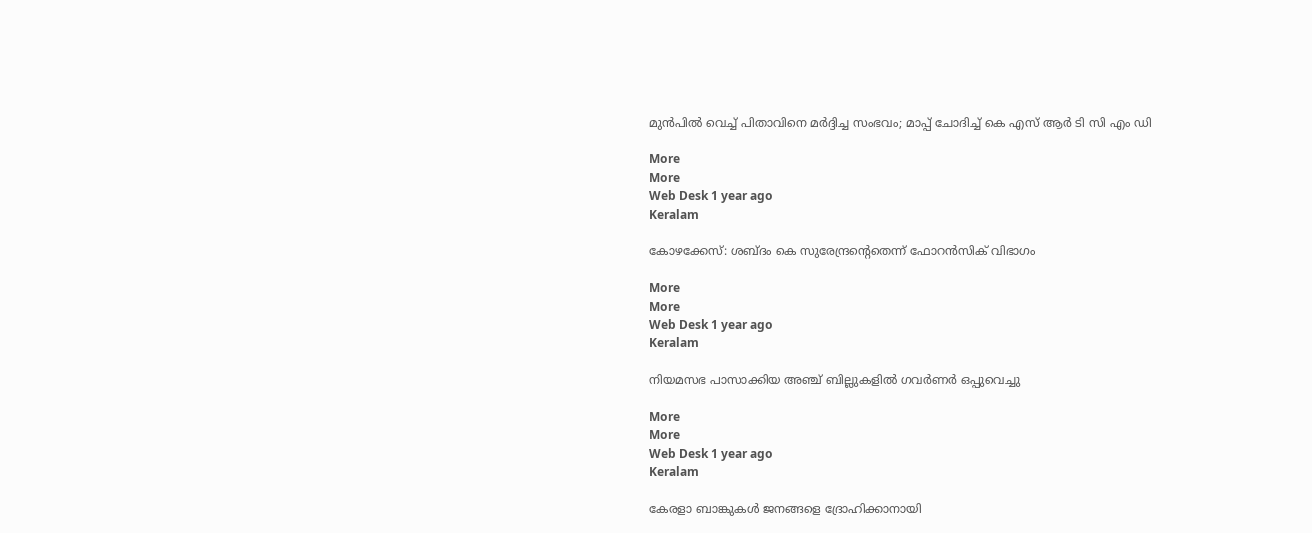മുന്‍പില്‍ വെച്ച് പിതാവിനെ മര്‍ദ്ദിച്ച സംഭവം; മാപ്പ് ചോദിച്ച് കെ എസ് ആര്‍ ടി സി എം ഡി

More
More
Web Desk 1 year ago
Keralam

കോഴക്കേസ്: ശബ്ദം കെ സുരേന്ദ്രന്‍റെതെന്ന് ഫോറന്‍സിക് വിഭാഗം

More
More
Web Desk 1 year ago
Keralam

നിയമസഭ പാസാക്കിയ അഞ്ച് ബില്ലുകളില്‍ ഗവര്‍ണര്‍ ഒപ്പുവെച്ചു

More
More
Web Desk 1 year ago
Keralam

കേരളാ ബാങ്കുകള്‍ ജനങ്ങളെ ദ്രോഹിക്കാനായി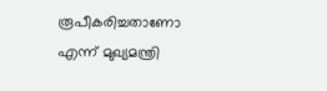രൂപീകരിച്ചതാണോ എന്ന് മുഖ്യമന്ത്രി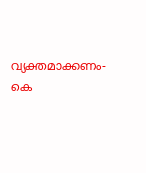വ്യക്തമാക്കണം- കെ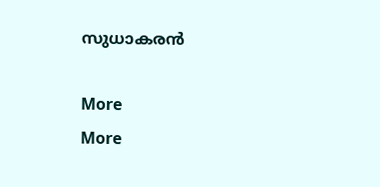സുധാകരന്‍

More
More